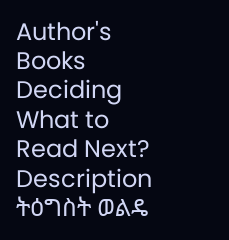Author's Books
Deciding What to Read Next?
Description
ትዕግስት ወልዴ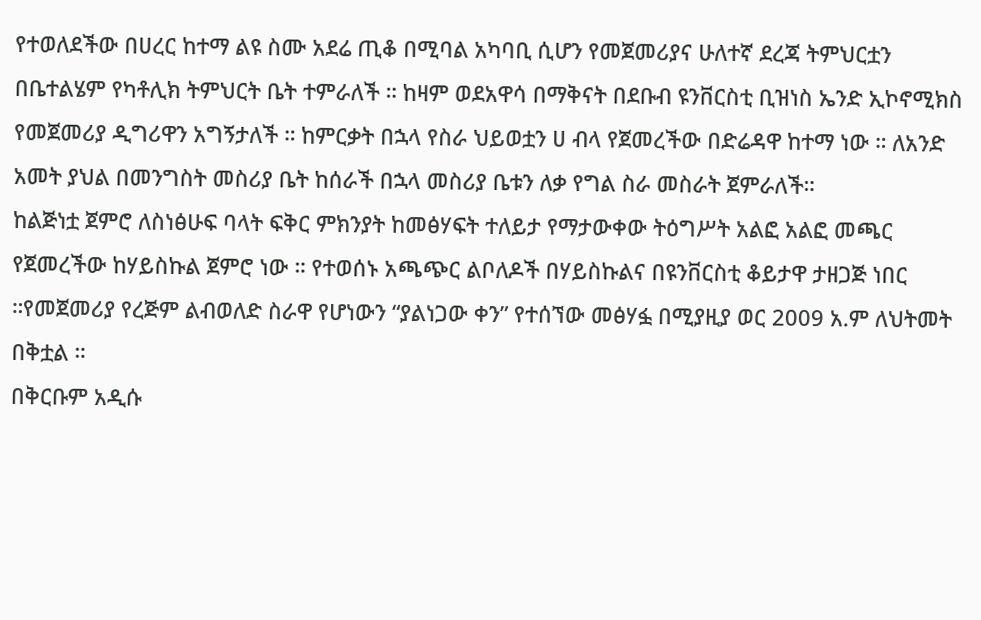የተወለደችው በሀረር ከተማ ልዩ ስሙ አደሬ ጢቆ በሚባል አካባቢ ሲሆን የመጀመሪያና ሁለተኛ ደረጃ ትምህርቷን በቤተልሄም የካቶሊክ ትምህርት ቤት ተምራለች ። ከዛም ወደአዋሳ በማቅናት በደቡብ ዩንቨርስቲ ቢዝነስ ኤንድ ኢኮኖሚክስ የመጀመሪያ ዲግሪዋን አግኝታለች ። ከምርቃት በኋላ የስራ ህይወቷን ሀ ብላ የጀመረችው በድሬዳዋ ከተማ ነው ። ለአንድ አመት ያህል በመንግስት መስሪያ ቤት ከሰራች በኋላ መስሪያ ቤቱን ለቃ የግል ስራ መስራት ጀምራለች።
ከልጅነቷ ጀምሮ ለስነፅሁፍ ባላት ፍቅር ምክንያት ከመፅሃፍት ተለይታ የማታውቀው ትዕግሥት አልፎ አልፎ መጫር የጀመረችው ከሃይስኩል ጀምሮ ነው ። የተወሰኑ አጫጭር ልቦለዶች በሃይስኩልና በዩንቨርስቲ ቆይታዋ ታዘጋጅ ነበር ።የመጀመሪያ የረጅም ልብወለድ ስራዋ የሆነውን “ያልነጋው ቀን” የተሰኘው መፅሃፏ በሚያዚያ ወር 2009 አ.ም ለህትመት በቅቷል ።
በቅርቡም አዲሱ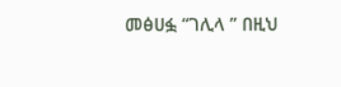መፅሀፏ “ገሊላ ” በዚህ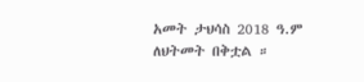አመት ታህሳስ 2018 ዓ.ም ለህትመት በቅቷል ።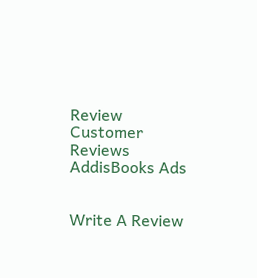Review
Customer Reviews
AddisBooks Ads


Write A Review